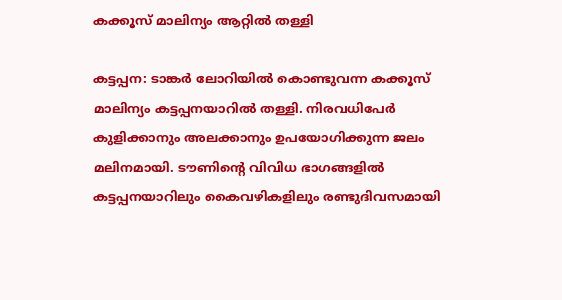കക്കൂസ് മാലിന്യം ആറ്റിൽ തള്ളി

കട്ടപ്പന: ടാങ്കർ ലോറിയിൽ കൊണ്ടുവന്ന കക്കൂസ് മാലിന്യം കട്ടപ്പനയാറിൽ തള്ളി. നിരവധിപേർ കുളിക്കാനും അലക്കാനും ഉപയോഗിക്കുന്ന ജലം മലിനമായി. ടൗണിന്‍റെ വിവിധ ഭാഗങ്ങളിൽ കട്ടപ്പനയാറിലും കൈവഴികളിലും രണ്ടുദിവസമായി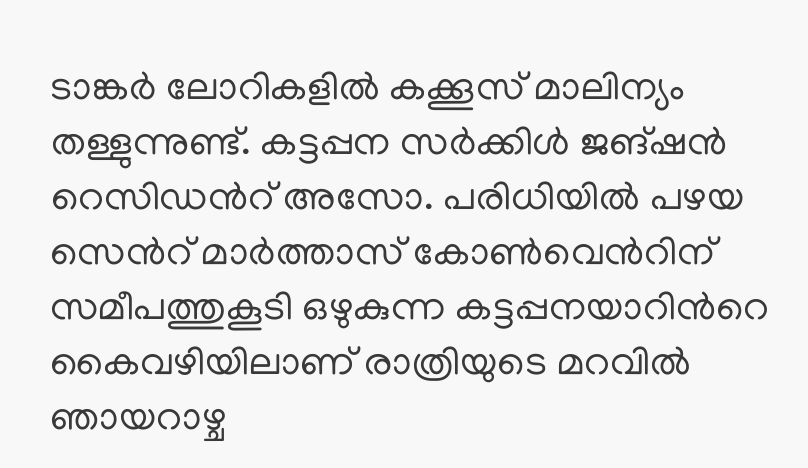ടാങ്കർ ലോറികളിൽ കക്കൂസ് മാലിന്യം തള്ളുന്നുണ്ട്. കട്ടപ്പന സർക്കിൾ ജങ്ഷൻ റെസിഡന്‍റ് അസോ. പരിധിയിൽ പഴയ സെന്‍റ് മാർത്താസ് കോൺവെന്‍റിന് സമീപത്തുകൂടി ഒഴുകുന്ന കട്ടപ്പനയാറിന്‍റെ കൈവഴിയിലാണ് രാത്രിയുടെ മറവിൽ ഞായറാഴ്ച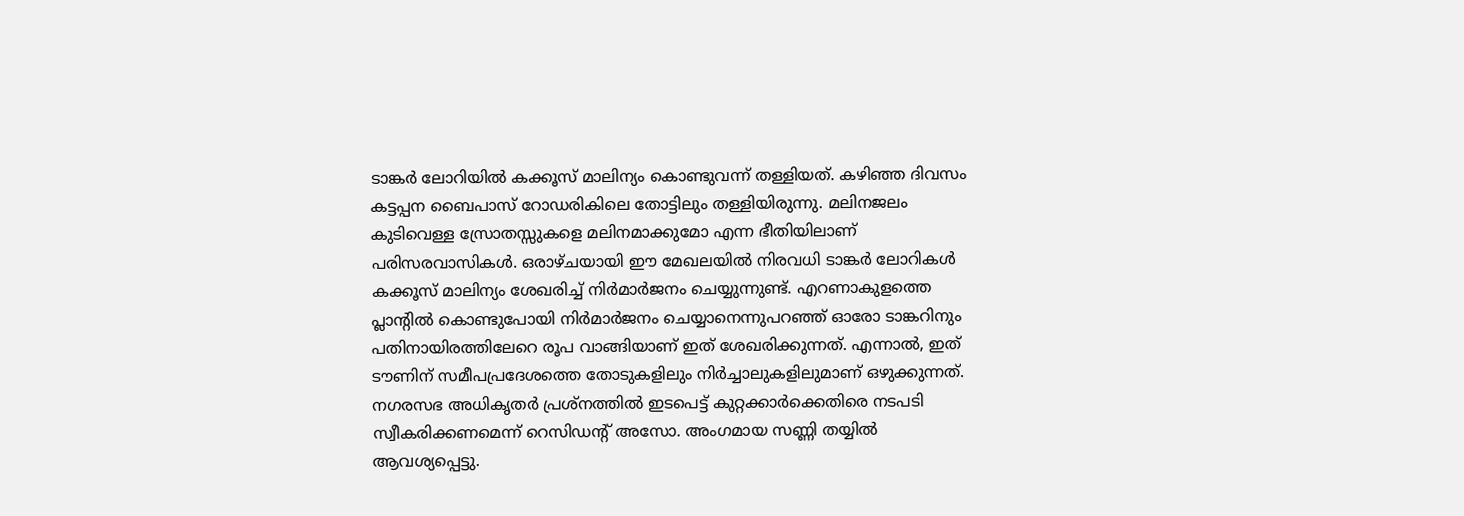ടാങ്കർ ലോറിയിൽ കക്കൂസ് മാലിന്യം കൊണ്ടുവന്ന് തള്ളിയത്. കഴിഞ്ഞ ദിവസം കട്ടപ്പന ബൈപാസ് റോഡരികിലെ തോട്ടിലും തള്ളിയിരുന്നു. മലിനജലം കുടിവെള്ള സ്രോതസ്സുകളെ മലിനമാക്കുമോ എന്ന ഭീതിയിലാണ് പരിസരവാസികൾ. ഒരാഴ്ചയായി ഈ മേഖലയിൽ നിരവധി ടാങ്കർ ലോറികൾ കക്കൂസ് മാലിന്യം ശേഖരിച്ച് നിർമാർജനം ചെയ്യുന്നുണ്ട്. എറണാകുളത്തെ പ്ലാന്‍റിൽ കൊണ്ടുപോയി നിർമാർജനം ചെയ്യാനെന്നുപറഞ്ഞ് ഓരോ ടാങ്കറിനും പതിനായിരത്തിലേറെ രൂപ വാങ്ങിയാണ് ഇത് ശേഖരിക്കുന്നത്. എന്നാൽ, ഇത് ടൗണിന് സമീപപ്രദേശത്തെ തോടുകളിലും നിർച്ചാലുകളിലുമാണ് ഒഴുക്കുന്നത്. നഗരസഭ അധികൃതർ പ്രശ്നത്തിൽ ഇടപെട്ട് കുറ്റക്കാർക്കെതിരെ നടപടി സ്വീകരിക്കണമെന്ന് റെസിഡന്‍റ് അസോ. അംഗമായ സണ്ണി തയ്യിൽ ആവശ്യപ്പെട്ടു.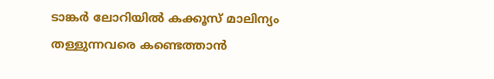ടാങ്കർ ലോറിയിൽ കക്കൂസ് മാലിന്യം തള്ളുന്നവരെ കണ്ടെത്താൻ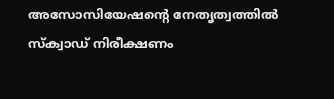അസോസിയേഷന്‍റെ നേതൃത്വത്തിൽ സ്ക്വാഡ് നിരീക്ഷണം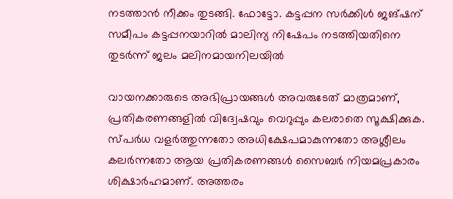നടത്താൻ നീക്കം തുടങ്ങി. ഫോട്ടോ. കട്ടപ്പന സർക്കിൾ ജങ്ഷന് സമീപം കട്ടപ്പനയാറിൽ മാലിന്യ നിഷേപം നടത്തിയതിനെ തുടർന്ന് ജലം മലിനമായനിലയിൽ

വായനക്കാരുടെ അഭിപ്രായങ്ങള്‍ അവരുടേത് മാത്രമാണ്, പ്രതികരണങ്ങളിൽ വിദ്വേഷവും വെറുപ്പും കലരാതെ സൂക്ഷിക്കുക. സ്പർധ വളർത്തുന്നതോ അധിക്ഷേപമാകുന്നതോ അശ്ലീലം കലർന്നതോ ആയ പ്രതികരണങ്ങൾ സൈബർ നിയമപ്രകാരം ശിക്ഷാർഹമാണ്. അത്തരം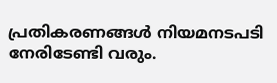പ്രതികരണങ്ങൾ നിയമനടപടി നേരിടേണ്ടി വരും.